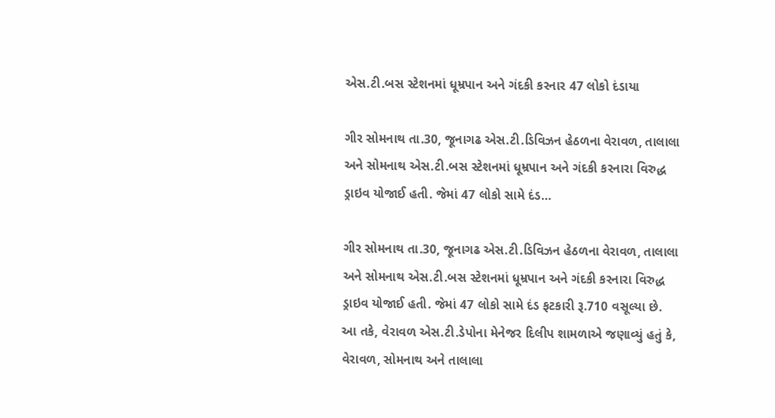એસ.ટી.બસ સ્ટેશનમાં ધૂમ્રપાન અને ગંદકી કરનાર 47 લોકો દંડાયા

ગીર સોમનાથ તા.30, જૂનાગઢ એસ.ટી.ડિવિઝન હેઠળના વેરાવળ, તાલાલા અને સોમનાથ એસ.ટી.બસ સ્ટેશનમાં ધૂમ્રપાન અને ગંદકી કરનારા વિરુદ્ધ ડ્રાઇવ યોજાઈ હતી. જેમાં 47 લોકો સામે દંડ…

ગીર સોમનાથ તા.30, જૂનાગઢ એસ.ટી.ડિવિઝન હેઠળના વેરાવળ, તાલાલા અને સોમનાથ એસ.ટી.બસ સ્ટેશનમાં ધૂમ્રપાન અને ગંદકી કરનારા વિરુદ્ધ ડ્રાઇવ યોજાઈ હતી. જેમાં 47 લોકો સામે દંડ ફટકારી રૂ.710 વસૂલ્યા છે.
આ તકે, વેરાવળ એસ.ટી.ડેપોના મેનેજર દિલીપ શામળાએ જણાવ્યું હતું કે, વેરાવળ, સોમનાથ અને તાલાલા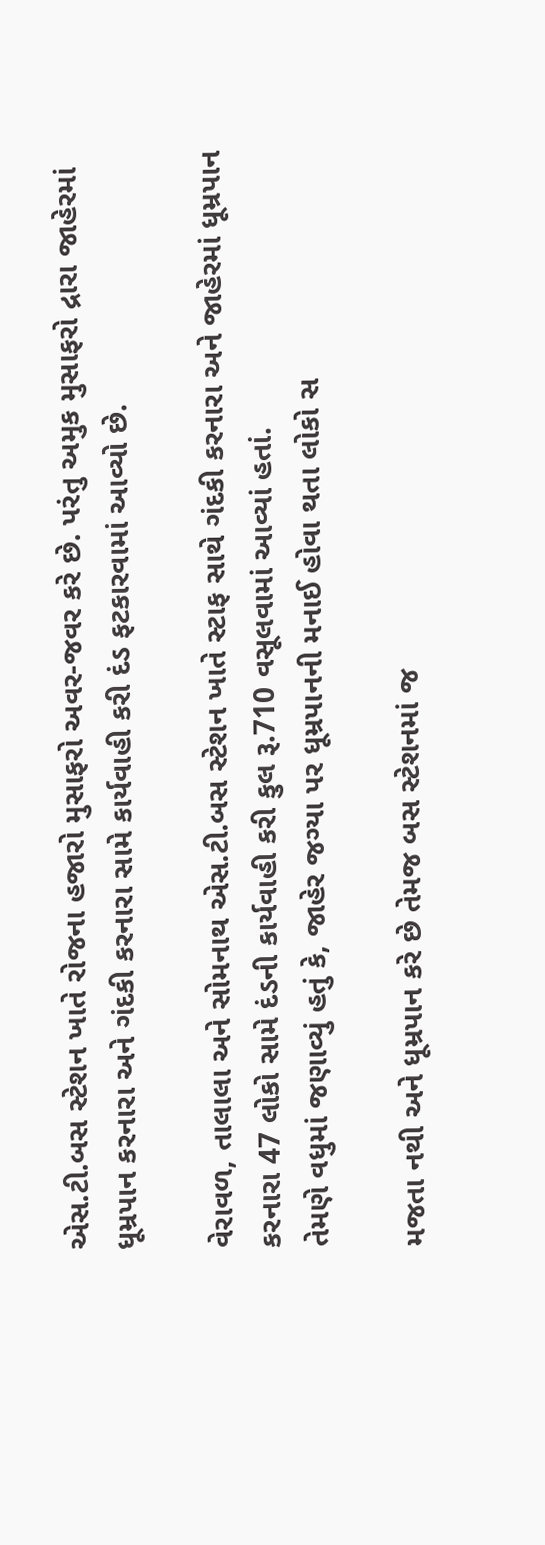એસ.ટી.બસ સ્ટેશન ખાતે રોજના હજારો મુસાફરો અવર-જવર કરે છે. પરંતુ અમુક મુસાફરો દ્રારા જાહેરમાં ધૂમ્રપાન કરનારા અને ગંદકી કરનારા સામે કાર્યવાહી કરી દંડ ફટકારવામાં આવ્યો છે.

વેરાવળ, તાલાલા અને સોમનાથ એસ.ટી.બસ સ્ટેશન ખાતે સ્ટાફ સાથે ગંદકી કરનારા અને જાહેરમાં ધૂમ્રપાન કરનારા 47 લોકો સામે દંડની કાર્યવાહી કરી કુલ રૂ.710 વસૂલવામાં આવ્યાં હતાં.
તેમણે વધુમાં જણાવ્યું હતું કે, જાહેર જગ્યા પર ધૂમ્રપાનની મનાઈ હોવા થતા લોકો સ

મજતા નથી અને ધૂમ્રપાન કરે છે તેમજ બસ સ્ટેશનમાં જ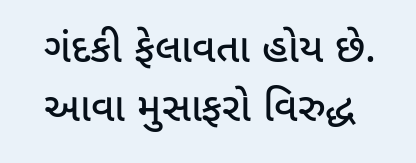ગંદકી ફેલાવતા હોય છે. આવા મુસાફરો વિરુદ્ધ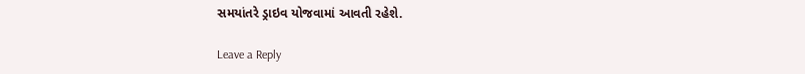સમયાંતરે ડ્રાઇવ યોજવામાં આવતી રહેશે.

Leave a Reply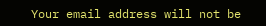Your email address will not be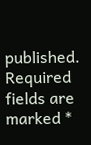published. Required fields are marked *